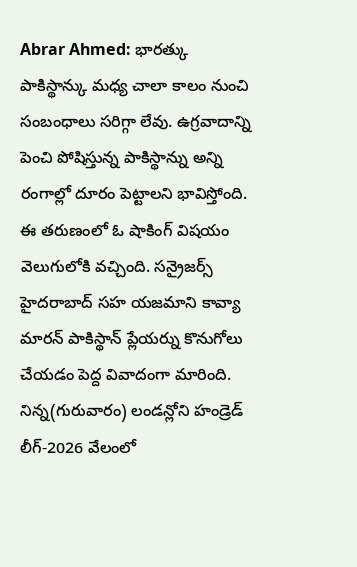Abrar Ahmed: భారత్కు పాకిస్థాన్కు మధ్య చాలా కాలం నుంచి సంబంధాలు సరిగ్గా లేవు. ఉగ్రవాదాన్ని పెంచి పోషిస్తున్న పాకిస్థాన్ను అన్ని రంగాల్లో దూరం పెట్టాలని భావిస్తోంది. ఈ తరుణంలో ఓ షాకింగ్ విషయం వెలుగులోకి వచ్చింది. సన్రైజర్స్ హైదరాబాద్ సహ యజమాని కావ్యా మారన్ పాకిస్థాన్ ప్లేయర్ను కొనుగోలు చేయడం పెద్ద వివాదంగా మారింది. నిన్న(గురువారం) లండన్లోని హండ్రెడ్ లీగ్-2026 వేలంలో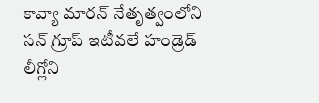కావ్యా మారన్ నేతృత్వంలోని సన్ గ్రూప్ ఇటీవలే హండ్రెడ్ లీగ్లోని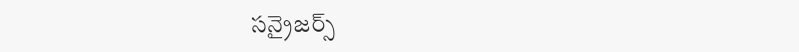సన్రైజర్స్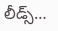లీడ్స్…